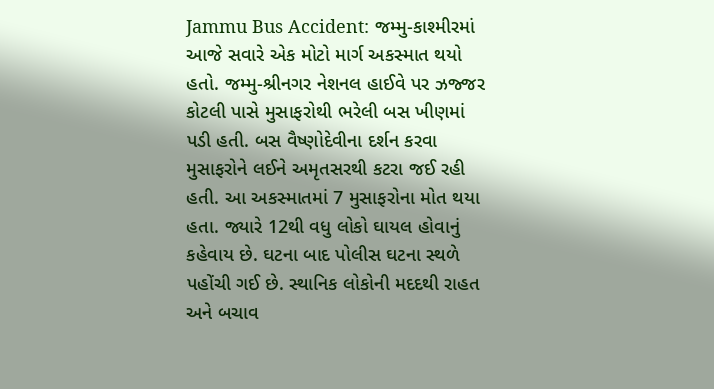Jammu Bus Accident: જમ્મુ-કાશ્મીરમાં આજે સવારે એક મોટો માર્ગ અકસ્માત થયો હતો. જમ્મુ-શ્રીનગર નેશનલ હાઈવે પર ઝજ્જર કોટલી પાસે મુસાફરોથી ભરેલી બસ ખીણમાં પડી હતી. બસ વૈષ્ણોદેવીના દર્શન કરવા મુસાફરોને લઈને અમૃતસરથી કટરા જઈ રહી હતી. આ અકસ્માતમાં 7 મુસાફરોના મોત થયા હતા. જ્યારે 12થી વધુ લોકો ઘાયલ હોવાનું કહેવાય છે. ઘટના બાદ પોલીસ ઘટના સ્થળે પહોંચી ગઈ છે. સ્થાનિક લોકોની મદદથી રાહત અને બચાવ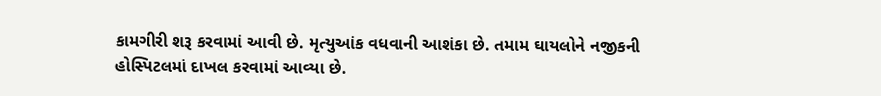કામગીરી શરૂ કરવામાં આવી છે. મૃત્યુઆંક વધવાની આશંકા છે. તમામ ઘાયલોને નજીકની હોસ્પિટલમાં દાખલ કરવામાં આવ્યા છે.